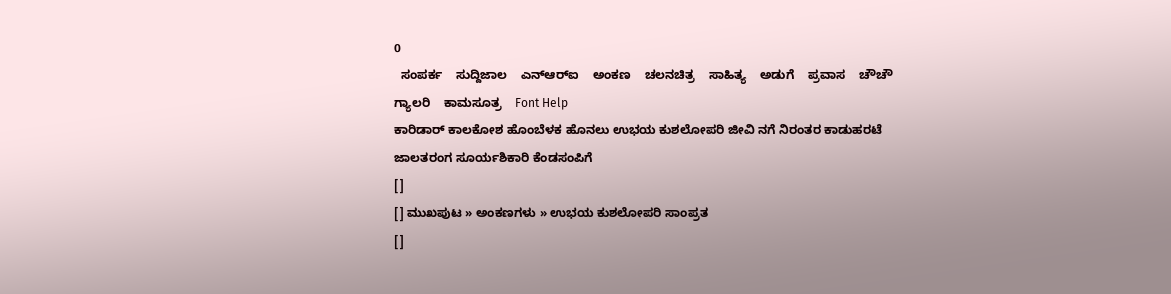0
  ಸಂಪರ್ಕ    ಸುದ್ದಿಜಾಲ    ಎನ್‌ಆರ್‌ಐ    ಅಂಕಣ    ಚಲನಚಿತ್ರ    ಸಾಹಿತ್ಯ    ಅಡುಗೆ    ಪ್ರವಾಸ    ಚೌಚೌ    ಗ್ಯಾಲರಿ    ಕಾಮಸೂತ್ರ    Font Help
ಕಾರಿಡಾರ್ ಕಾಲಕೋಶ ಹೊಂಬೆಳಕ ಹೊನಲು ಉಭಯ ಕುಶಲೋಪರಿ ಜೀವಿ ನಗೆ ನಿರಂತರ ಕಾಡುಹರಟೆ ಜಾಲತರಂಗ ಸೂರ್ಯಶಿಕಾರಿ ಕೆಂಡಸಂಪಿಗೆ
[]
[] ಮುಖಪುಟ » ಅಂಕಣಗಳು » ಉಭಯ ಕುಶಲೋಪರಿ ಸಾಂಪ್ರತ
[]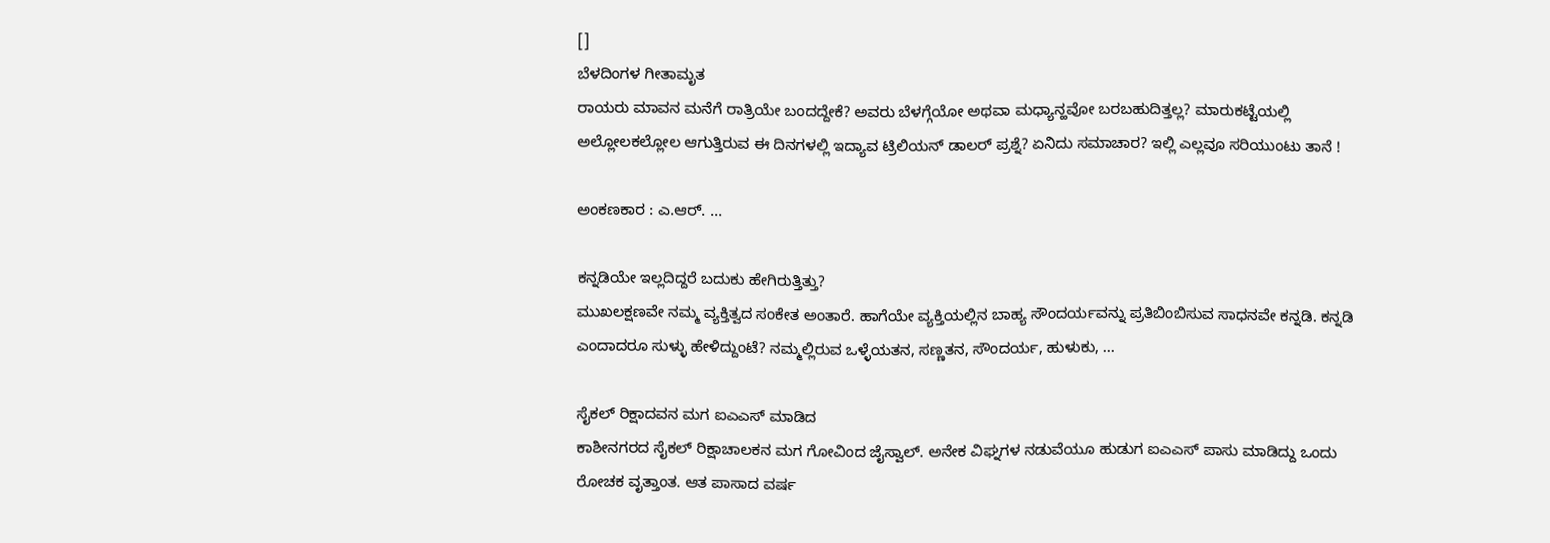[]
ಬೆಳದಿಂಗಳ ಗೀತಾಮೃತ
ರಾಯರು ಮಾವನ ಮನೆಗೆ ರಾತ್ರಿಯೇ ಬಂದದ್ದೇಕೆ? ಅವರು ಬೆಳಗ್ಗೆಯೋ ಅಥವಾ ಮಧ್ಯಾನ್ಹವೋ ಬರಬಹುದಿತ್ತಲ್ಲ? ಮಾರುಕಟ್ಟೆಯಲ್ಲಿ ಅಲ್ಲೋಲಕಲ್ಲೋಲ ಆಗುತ್ತಿರುವ ಈ ದಿನಗಳಲ್ಲಿ ಇದ್ಯಾವ ಟ್ರಿಲಿಯನ್ ಡಾಲರ್ ಪ್ರಶ್ನೆ? ಏನಿದು ಸಮಾಚಾರ? ಇಲ್ಲಿ ಎಲ್ಲವೂ ಸರಿಯುಂಟು ತಾನೆ !

ಅಂಕಣಕಾರ : ಎ.ಆರ್. ...

ಕನ್ನಡಿಯೇ ಇಲ್ಲದಿದ್ದರೆ ಬದುಕು ಹೇಗಿರುತ್ತಿತ್ತು?
ಮುಖಲಕ್ಷಣವೇ ನಮ್ಮ ವ್ಯಕ್ತಿತ್ವದ ಸಂಕೇತ ಅಂತಾರೆ. ಹಾಗೆಯೇ ವ್ಯಕ್ತಿಯಲ್ಲಿನ ಬಾಹ್ಯ ಸೌಂದರ್ಯವನ್ನು ಪ್ರತಿಬಿಂಬಿಸುವ ಸಾಧನವೇ ಕನ್ನಡಿ. ಕನ್ನಡಿ ಎಂದಾದರೂ ಸುಳ್ಳು ಹೇಳಿದ್ದುಂಟೆ? ನಮ್ಮಲ್ಲಿರುವ ಒಳ್ಳೆಯತನ, ಸಣ್ಣತನ, ಸೌಂದರ್ಯ, ಹುಳುಕು, ...

ಸೈಕಲ್ ರಿಕ್ಷಾದವನ ಮಗ ಐಎಎಸ್ ಮಾಡಿದ
ಕಾಶೀನಗರದ ಸೈಕಲ್ ರಿಕ್ಷಾಚಾಲಕನ ಮಗ ಗೋವಿಂದ ಜೈಸ್ವಾಲ್. ಅನೇಕ ವಿಘ್ನಗಳ ನಡುವೆಯೂ ಹುಡುಗ ಐಎಎಸ್ ಪಾಸು ಮಾಡಿದ್ದು ಒಂದು ರೋಚಕ ವೃತ್ತಾಂತ. ಆತ ಪಾಸಾದ ವರ್ಷ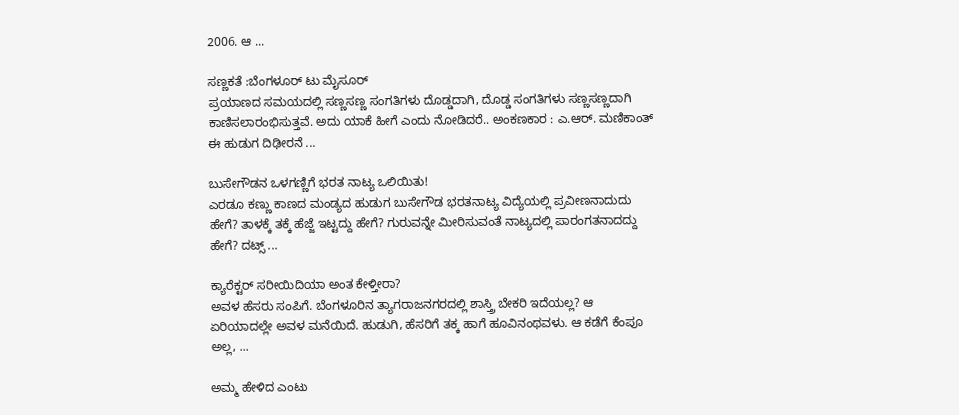2006. ಆ ...

ಸಣ್ಣಕತೆ :ಬೆಂಗಳೂರ್ ಟು ಮೈಸೂರ್
ಪ್ರಯಾಣದ ಸಮಯದಲ್ಲಿ ಸಣ್ಣಸಣ್ಣ ಸಂಗತಿಗಳು ದೊಡ್ಡದಾಗಿ, ದೊಡ್ಡ ಸಂಗತಿಗಳು ಸಣ್ಣಸಣ್ಣದಾಗಿ ಕಾಣಿಸಲಾರಂಭಿಸುತ್ತವೆ. ಅದು ಯಾಕೆ ಹೀಗೆ ಎಂದು ನೋಡಿದರೆ.. ಅಂಕಣಕಾರ : ಎ.ಆರ್. ಮಣಿಕಾಂತ್ ಈ ಹುಡುಗ ದಿಢೀರನೆ ...

ಬುಸೇಗೌಡನ ಒಳಗಣ್ಣಿಗೆ ಭರತ ನಾಟ್ಯ ಒಲಿಯಿತು!
ಎರಡೂ ಕಣ್ಣು ಕಾಣದ ಮಂಡ್ಯದ ಹುಡುಗ ಬುಸೇಗೌಡ ಭರತನಾಟ್ಯ ವಿದ್ಯೆಯಲ್ಲಿ ಪ್ರವೀಣನಾದುದು ಹೇಗೆ? ತಾಳಕ್ಕೆ ತಕ್ಕೆ ಹೆಜ್ಜೆ ಇಟ್ಟದ್ದು ಹೇಗೆ? ಗುರುವನ್ನೇ ಮೀರಿಸುವಂತೆ ನಾಟ್ಯದಲ್ಲಿ ಪಾರಂಗತನಾದದ್ದು ಹೇಗೆ? ದಟ್ಸ್ ...

ಕ್ಯಾರೆಕ್ಟರ್ ಸರೀಯಿದಿಯಾ ಅಂತ ಕೇಳ್ತೀರಾ?
ಅವಳ ಹೆಸರು ಸಂಪಿಗೆ. ಬೆಂಗಳೂರಿನ ತ್ಯಾಗರಾಜನಗರದಲ್ಲಿ ಶಾಸ್ತ್ರಿ ಬೇಕರಿ ಇದೆಯಲ್ಲ? ಆ ಏರಿಯಾದಲ್ಲೇ ಅವಳ ಮನೆಯಿದೆ. ಹುಡುಗಿ, ಹೆಸರಿಗೆ ತಕ್ಕ ಹಾಗೆ ಹೂವಿನಂಥವಳು. ಆ ಕಡೆಗೆ ಕೆಂಪೂ ಅಲ್ಲ, ...

ಅಮ್ಮ ಹೇಳಿದ ಎಂಟು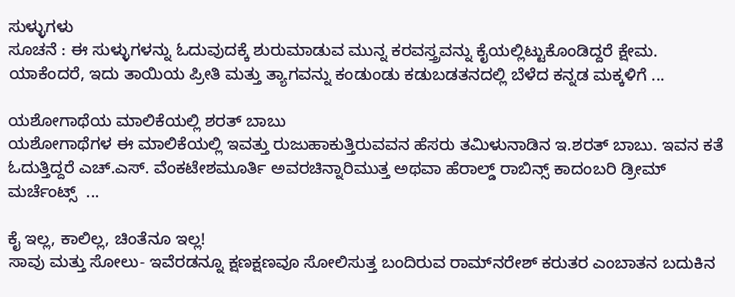ಸುಳ್ಳುಗಳು
ಸೂಚನೆ : ಈ ಸುಳ್ಳುಗಳನ್ನು ಓದುವುದಕ್ಕೆ ಶುರುಮಾಡುವ ಮುನ್ನ ಕರವಸ್ತ್ರವನ್ನು ಕೈಯಲ್ಲಿಟ್ಟುಕೊಂಡಿದ್ದರೆ ಕ್ಷೇಮ. ಯಾಕೆಂದರೆ, ಇದು ತಾಯಿಯ ಪ್ರೀತಿ ಮತ್ತು ತ್ಯಾಗವನ್ನು ಕಂಡುಂಡು ಕಡುಬಡತನದಲ್ಲಿ ಬೆಳೆದ ಕನ್ನಡ ಮಕ್ಕಳಿಗೆ ...

ಯಶೋಗಾಥೆಯ ಮಾಲಿಕೆಯಲ್ಲಿ ಶರತ್ ಬಾಬು
ಯಶೋಗಾಥೆಗಳ ಈ ಮಾಲಿಕೆಯಲ್ಲಿ ಇವತ್ತು ರುಜುಹಾಕುತ್ತಿರುವವನ ಹೆಸರು ತಮಿಳುನಾಡಿನ ಇ.ಶರತ್ ಬಾಬು. ಇವನ ಕತೆ ಓದುತ್ತಿದ್ದರೆ ಎಚ್.ಎಸ್. ವೆಂಕಟೇಶಮೂರ್ತಿ ಅವರಚಿನ್ನಾರಿಮುತ್ತ ಅಥವಾ ಹೆರಾಲ್ಡ್ ರಾಬಿನ್ಸ್ ಕಾದಂಬರಿ ಡ್ರೀಮ್ ಮರ್ಚೆಂಟ್ಸ್  ...

ಕೈ ಇಲ್ಲ, ಕಾಲಿಲ್ಲ, ಚಿಂತೆನೂ ಇಲ್ಲ!
ಸಾವು ಮತ್ತು ಸೋಲು- ಇವೆರಡನ್ನೂ ಕ್ಷಣಕ್ಷಣವೂ ಸೋಲಿಸುತ್ತ ಬಂದಿರುವ ರಾಮ್‌ನರೇಶ್ ಕರುತರ ಎಂಬಾತನ ಬದುಕಿನ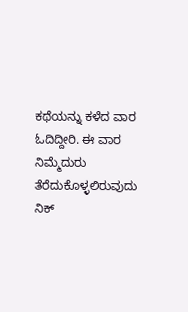ಕಥೆಯನ್ನು ಕಳೆದ ವಾರ ಓದಿದ್ದೀರಿ. ಈ ವಾರ ನಿಮ್ಮೆದುರು ತೆರೆದುಕೊಳ್ಳಲಿರುವುದು ನಿಕ್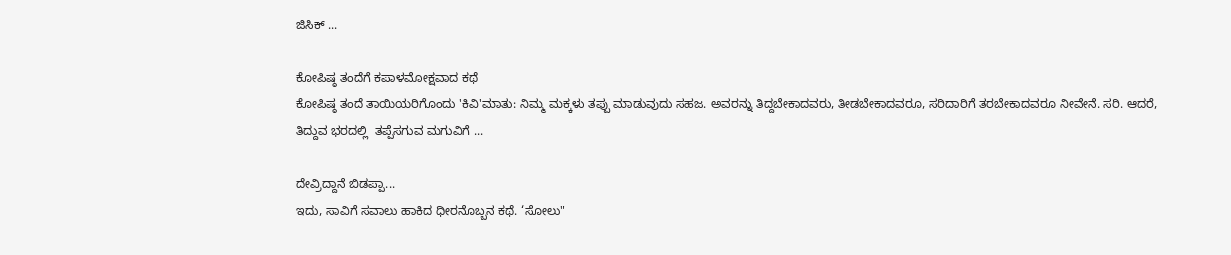ಜಿಸಿಕ್ ...

ಕೋಪಿಷ್ಠ ತಂದೆಗೆ ಕಪಾಳಮೋಕ್ಷವಾದ ಕಥೆ
ಕೋಪಿಷ್ಠ ತಂದೆ ತಾಯಿಯರಿಗೊಂದು 'ಕಿವಿ'ಮಾತು: ನಿಮ್ಮ ಮಕ್ಕಳು ತಪ್ಪು ಮಾಡುವುದು ಸಹಜ. ಅವರನ್ನು ತಿದ್ದಬೇಕಾದವರು, ತೀಡಬೇಕಾದವರೂ, ಸರಿದಾರಿಗೆ ತರಬೇಕಾದವರೂ ನೀವೇನೆ. ಸರಿ. ಆದರೆ, ತಿದ್ದುವ ಭರದಲ್ಲಿ  ತಪ್ಪೆಸಗುವ ಮಗುವಿಗೆ ...

ದೇವ್ರಿದ್ದಾನೆ ಬಿಡಪ್ಪಾ...
ಇದು, ಸಾವಿಗೆ ಸವಾಲು ಹಾಕಿದ ಧೀರನೊಬ್ಬನ ಕಥೆ. ‘ಸೋಲು"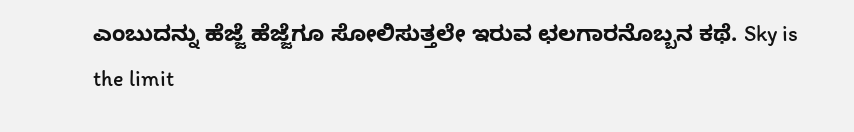ಎಂಬುದನ್ನು ಹೆಜ್ಜೆ ಹೆಜ್ಜೆಗೂ ಸೋಲಿಸುತ್ತಲೇ ಇರುವ ಛಲಗಾರನೊಬ್ಬನ ಕಥೆ. Sky is the limit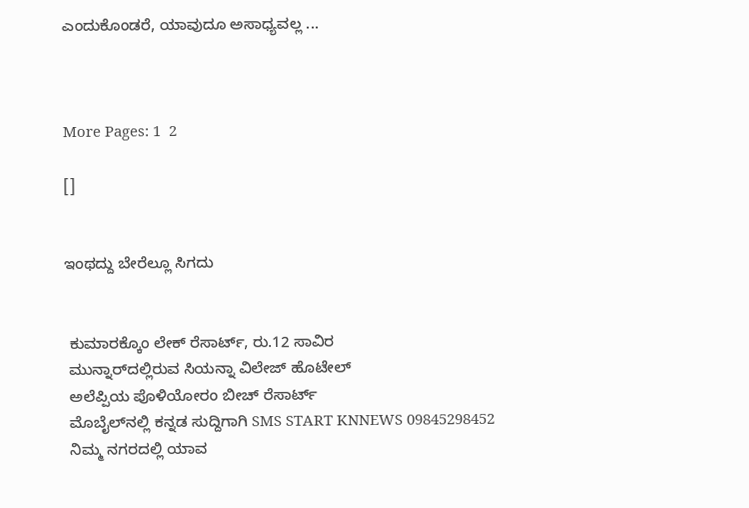ಎಂದುಕೊಂಡರೆ, ಯಾವುದೂ ಅಸಾಧ್ಯವಲ್ಲ ...



More Pages: 1  2

[]


ಇಂಥದ್ದು ಬೇರೆಲ್ಲೂ ಸಿಗದು


 ಕುಮಾರಕ್ಕೊಂ ಲೇಕ್ ರೆಸಾರ್ಟ್, ರು.12 ಸಾವಿರ
 ಮುನ್ನಾರ್‌ದಲ್ಲಿರುವ ಸಿಯನ್ನಾ ವಿಲೇಜ್ ಹೊಟೇಲ್
 ಅಲೆಪ್ಪಿಯ ಪೊಳಿಯೋರಂ ಬೀಚ್ ರೆಸಾರ್ಟ್
 ಮೊಬೈಲ್‌ನಲ್ಲಿ ಕನ್ನಡ ಸುದ್ದಿಗಾಗಿ SMS START KNNEWS 09845298452
 ನಿಮ್ಮ ನಗರದಲ್ಲಿ ಯಾವ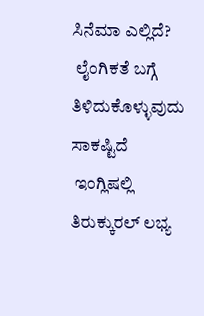ಸಿನೆಮಾ ಎಲ್ಲಿದೆ?
 ಲೈಂಗಿಕತೆ ಬಗ್ಗೆ ತಿಳಿದುಕೊಳ್ಳುವುದು ಸಾಕಷ್ಟಿದೆ
 ಇಂಗ್ಲಿಷಲ್ಲಿ ತಿರುಕ್ಕುರಲ್ ಲಭ್ಯ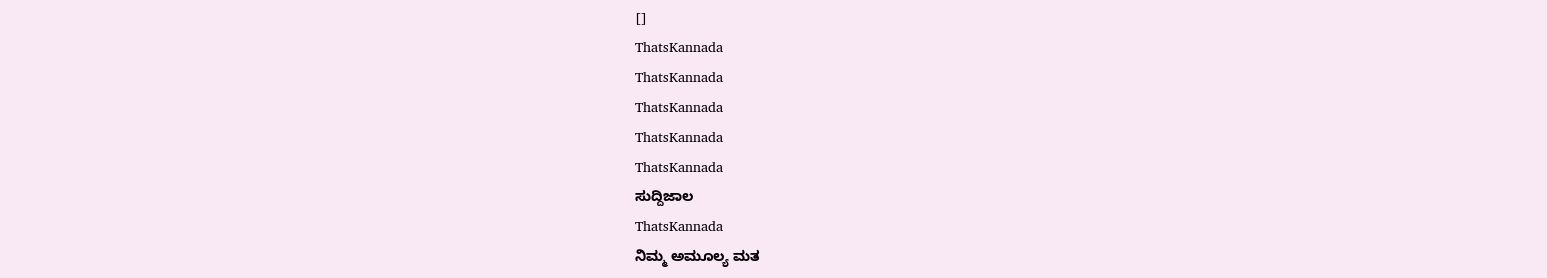[]
ThatsKannada
ThatsKannada
ThatsKannada
ThatsKannada
ThatsKannada
ಸುದ್ದಿಜಾಲ
ThatsKannada
ನಿಮ್ಮ ಅಮೂಲ್ಯ ಮತ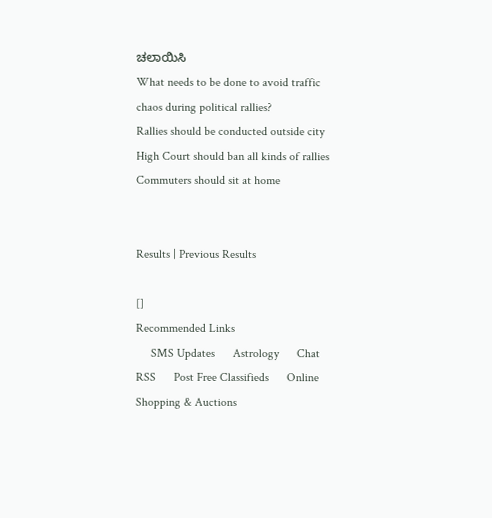ಚಲಾಯಿಸಿ
What needs to be done to avoid traffic chaos during political rallies?
Rallies should be conducted outside city
High Court should ban all kinds of rallies
Commuters should sit at home


Results | Previous Results

[]
Recommended Links
     SMS Updates      Astrology      Chat      RSS      Post Free Classifieds      Online Shopping & Auctions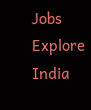Jobs      Explore India